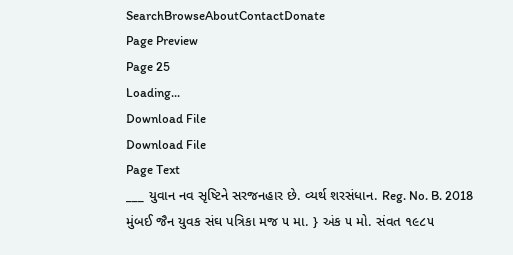SearchBrowseAboutContactDonate
Page Preview
Page 25
Loading...
Download File
Download File
Page Text
___ યુવાન નવ સૃષ્ટિને સરજનહાર છે. વ્યર્થ શરસંધાન. Reg. No. B. 2018 મુંબઈ જૈન યુવક સંઘ પત્રિકા મજ ૫ મા. } અંક ૫ મો. સંવત ૧૯૮૫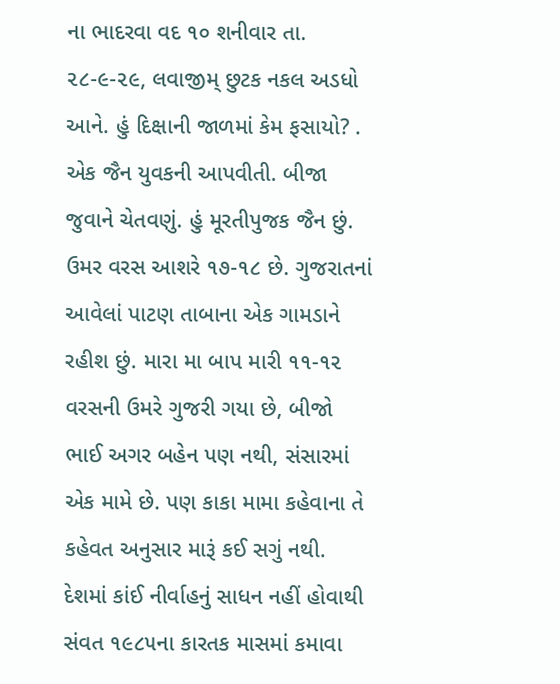ના ભાદરવા વદ ૧૦ શનીવાર તા. ૨૮-૯-૨૯, લવાજીમ્ છુટક નકલ અડધો આને. હું દિક્ષાની જાળમાં કેમ ફસાયો? . એક જૈન યુવકની આપવીતી. બીજા જુવાને ચેતવણું. હું મૂરતીપુજક જૈન છું. ઉમર વરસ આશરે ૧૭-૧૮ છે. ગુજરાતનાં આવેલાં પાટણ તાબાના એક ગામડાને રહીશ છું. મારા મા બાપ મારી ૧૧-૧૨ વરસની ઉમરે ગુજરી ગયા છે, બીજો ભાઈ અગર બહેન પણ નથી, સંસારમાં એક મામે છે. પણ કાકા મામા કહેવાના તે કહેવત અનુસાર મારૂં કઈ સગું નથી. દેશમાં કાંઈ નીર્વાહનું સાધન નહીં હોવાથી સંવત ૧૯૮૫ના કારતક માસમાં કમાવા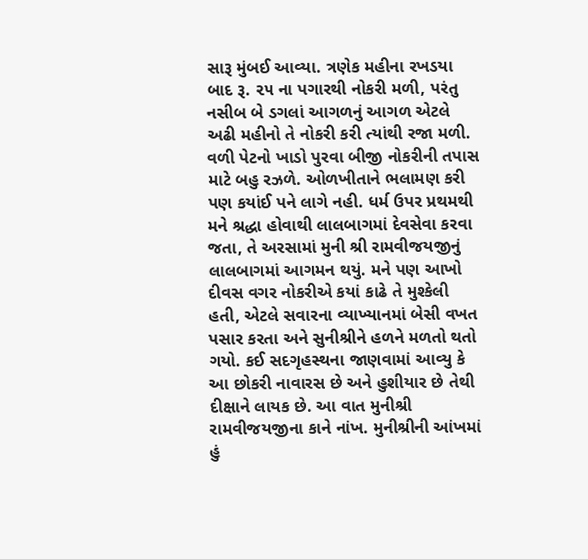સારૂ મુંબઈ આવ્યા. ત્રણેક મહીના રખડયા બાદ રૂ. ૨૫ ના પગારથી નોકરી મળી, પરંતુ નસીબ બે ડગલાં આગળનું આગળ એટલે અઢી મહીનો તે નોકરી કરી ત્યાંથી રજા મળી. વળી પેટનો ખાડો પુરવા બીજી નોકરીની તપાસ માટે બહુ રઝળે. ઓળખીતાને ભલામણ કરી પણ કયાંઈ પને લાગે નહી. ધર્મ ઉપર પ્રથમથી મને શ્રદ્ધા હોવાથી લાલબાગમાં દેવસેવા કરવા જતા, તે અરસામાં મુની શ્રી રામવીજયજીનું લાલબાગમાં આગમન થયું. મને પણ આખો દીવસ વગર નોકરીએ કયાં કાઢે તે મુશ્કેલી હતી, એટલે સવારના વ્યાખ્યાનમાં બેસી વખત પસાર કરતા અને સુનીશ્રીને હળને મળતો થતો ગયો. કઈ સદગૃહસ્થના જાણવામાં આવ્યુ કે આ છોકરી નાવારસ છે અને હુશીયાર છે તેથી દીક્ષાને લાયક છે. આ વાત મુનીશ્રી રામવીજયજીના કાને નાંખ. મુનીશ્રીની આંખમાં હું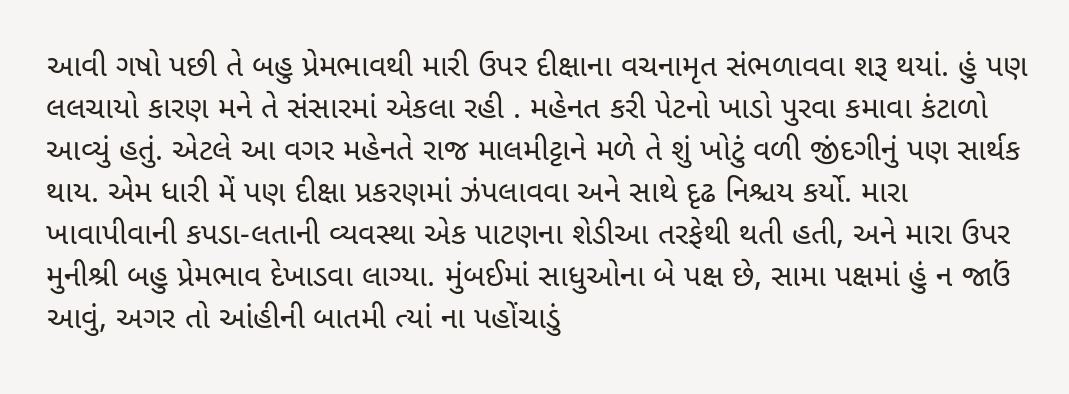આવી ગષો પછી તે બહુ પ્રેમભાવથી મારી ઉપર દીક્ષાના વચનામૃત સંભળાવવા શરૂ થયાં. હું પણ લલચાયો કારણ મને તે સંસારમાં એકલા રહી . મહેનત કરી પેટનો ખાડો પુરવા કમાવા કંટાળો આવ્યું હતું. એટલે આ વગર મહેનતે રાજ માલમીટ્ટાને મળે તે શું ખોટું વળી જીંદગીનું પણ સાર્થક થાય. એમ ધારી મેં પણ દીક્ષા પ્રકરણમાં ઝંપલાવવા અને સાથે દૃઢ નિશ્ચય કર્યો. મારા ખાવાપીવાની કપડા-લતાની વ્યવસ્થા એક પાટણના શેડીઆ તરફેથી થતી હતી, અને મારા ઉપર મુનીશ્રી બહુ પ્રેમભાવ દેખાડવા લાગ્યા. મુંબઈમાં સાધુઓના બે પક્ષ છે, સામા પક્ષમાં હું ન જાઉં આવું, અગર તો આંહીની બાતમી ત્યાં ના પહોંચાડું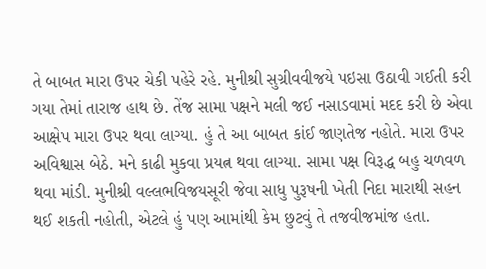તે બાબત મારા ઉપર ચેકી પહેરે રહે. મુનીશ્રી સુગ્રીવવીજયે પઇસા ઉઠાવી ગઈતી કરી ગયા તેમાં તારાજ હાથ છે. તેંજ સામા પક્ષને મલી જઈ નસાડવામાં મદદ કરી છે એવા આક્ષેપ મારા ઉપર થવા લાગ્યા. હું તે આ બાબત કાંઈ જાણતેજ નહોતે. મારા ઉપર અવિશ્વાસ બેઠે. મને કાઢી મુકવા પ્રયત્ન થવા લાગ્યા. સામા પક્ષ વિરૂદ્ધ બહુ ચળવળ થવા માંડી. મુનીશ્રી વલ્લભવિજયસૂરી જેવા સાધુ પુરૂષની ખેતી નિદા મારાથી સહન થઈ શકતી નહોતી, એટલે હું પણ આમાંથી કેમ છુટવું તે તજવીજમાંજ હતા.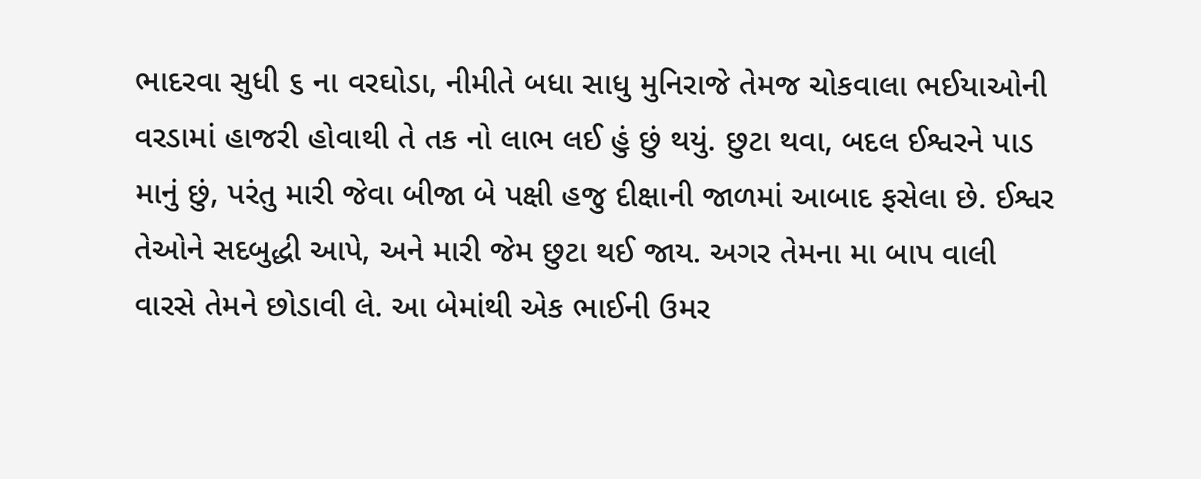ભાદરવા સુધી ૬ ના વરઘોડા, નીમીતે બધા સાધુ મુનિરાજે તેમજ ચોકવાલા ભઈયાઓની વરડામાં હાજરી હોવાથી તે તક નો લાભ લઈ હું છું થયું. છુટા થવા, બદલ ઈશ્વરને પાડ માનું છું, પરંતુ મારી જેવા બીજા બે પક્ષી હજુ દીક્ષાની જાળમાં આબાદ ફસેલા છે. ઈશ્વર તેઓને સદબુદ્ધી આપે, અને મારી જેમ છુટા થઈ જાય. અગર તેમના મા બાપ વાલી વારસે તેમને છોડાવી લે. આ બેમાંથી એક ભાઈની ઉમર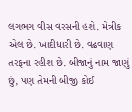લગભગ વીસ વરસની હશે. મેત્રીક એલ છે. ખાદીધારી છે. વઢવાણ તરફના રહીશ છે. બીજાનું નામ જાણું છું, પણ તેમની બીજી કોઈ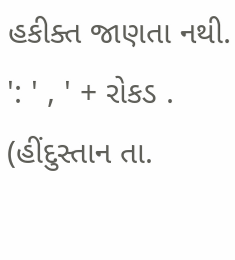હકીક્ત જાણતા નથી. ': ' , ' + રોકડ . (હીંદુસ્તાન તા.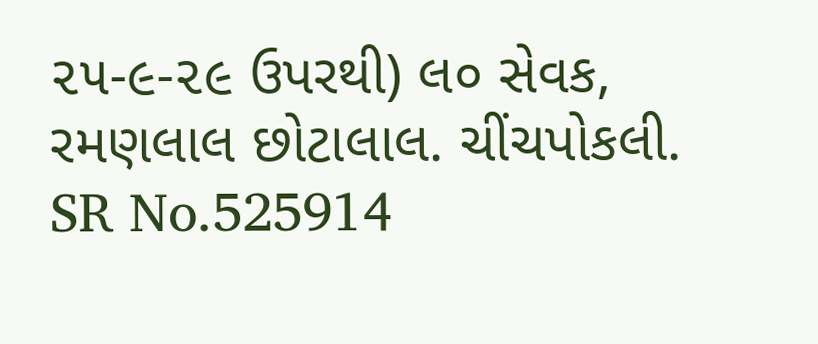૨૫-૯-૨૯ ઉપરથી) લ૦ સેવક, રમણલાલ છોટાલાલ. ચીંચપોકલી.
SR No.525914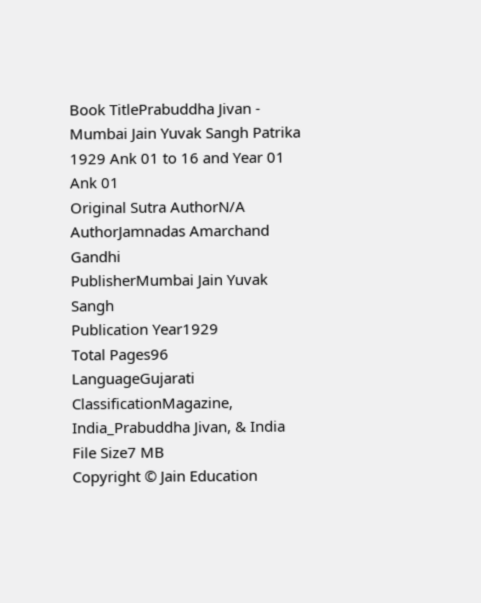Book TitlePrabuddha Jivan - Mumbai Jain Yuvak Sangh Patrika 1929 Ank 01 to 16 and Year 01 Ank 01
Original Sutra AuthorN/A
AuthorJamnadas Amarchand Gandhi
PublisherMumbai Jain Yuvak Sangh
Publication Year1929
Total Pages96
LanguageGujarati
ClassificationMagazine, India_Prabuddha Jivan, & India
File Size7 MB
Copyright © Jain Education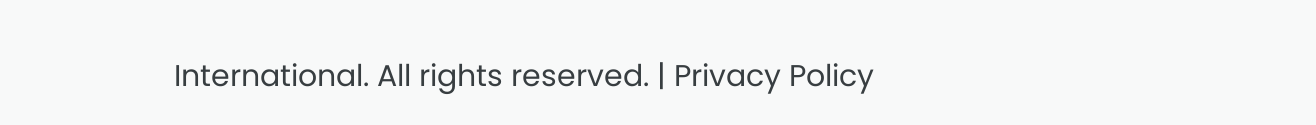International. All rights reserved. | Privacy Policy